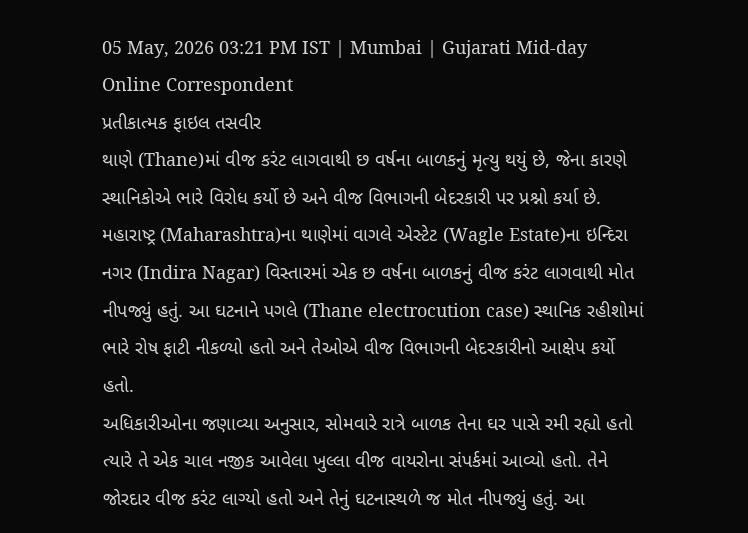05 May, 2026 03:21 PM IST | Mumbai | Gujarati Mid-day Online Correspondent
પ્રતીકાત્મક ફાઇલ તસવીર
થાણે (Thane)માં વીજ કરંટ લાગવાથી છ વર્ષના બાળકનું મૃત્યુ થયું છે, જેના કારણે સ્થાનિકોએ ભારે વિરોધ કર્યો છે અને વીજ વિભાગની બેદરકારી પર પ્રશ્નો કર્યા છે.
મહારાષ્ટ્ર (Maharashtra)ના થાણેમાં વાગલે એસ્ટેટ (Wagle Estate)ના ઇન્દિરા નગર (Indira Nagar) વિસ્તારમાં એક છ વર્ષના બાળકનું વીજ કરંટ લાગવાથી મોત નીપજ્યું હતું. આ ઘટનાને પગલે (Thane electrocution case) સ્થાનિક રહીશોમાં ભારે રોષ ફાટી નીકળ્યો હતો અને તેઓએ વીજ વિભાગની બેદરકારીનો આક્ષેપ કર્યો હતો.
અધિકારીઓના જણાવ્યા અનુસાર, સોમવારે રાત્રે બાળક તેના ઘર પાસે રમી રહ્યો હતો ત્યારે તે એક ચાલ નજીક આવેલા ખુલ્લા વીજ વાયરોના સંપર્કમાં આવ્યો હતો. તેને જોરદાર વીજ કરંટ લાગ્યો હતો અને તેનું ઘટનાસ્થળે જ મોત નીપજ્યું હતું. આ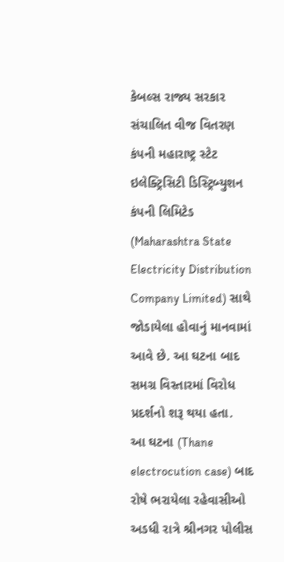કેબલ્સ રાજ્ય સરકાર સંચાલિત વીજ વિતરણ કંપની મહારાષ્ટ્ર સ્ટેટ ઇલેક્ટ્રિસિટી ડિસ્ટ્રિબ્યુશન કંપની લિમિટેડ (Maharashtra State Electricity Distribution Company Limited) સાથે જોડાયેલા હોવાનું માનવામાં આવે છે. આ ઘટના બાદ સમગ્ર વિસ્તારમાં વિરોધ પ્રદર્શનો શરૂ થયા હતા.
આ ઘટના (Thane electrocution case) બાદ રોષે ભરાયેલા રહેવાસીઓ અડધી રાત્રે શ્રીનગર પોલીસ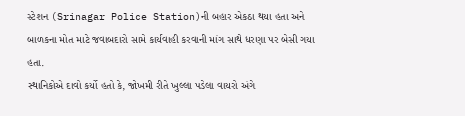સ્ટેશન (Srinagar Police Station)ની બહાર એકઠા થયા હતા અને બાળકના મોત માટે જવાબદારો સામે કાર્યવાહી કરવાની માંગ સાથે ધરણા પર બેસી ગયા હતા.
સ્થાનિકોએ દાવો કર્યો હતો કે, જોખમી રીતે ખુલ્લા પડેલા વાયરો અંગે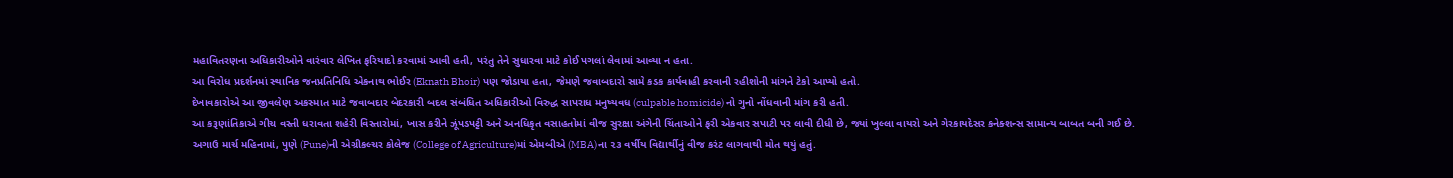મહાવિતરણના અધિકારીઓને વારંવાર લેખિત ફરિયાદો કરવામાં આવી હતી, પરંતુ તેને સુધારવા માટે કોઈ પગલાં લેવામાં આવ્યા ન હતા.
આ વિરોધ પ્રદર્શનમાં સ્થાનિક જનપ્રતિનિધિ એકનાથ ભોઈર (Eknath Bhoir) પણ જોડાયા હતા, જેમણે જવાબદારો સામે કડક કાર્યવાહી કરવાની રહીશોની માંગને ટેકો આપ્યો હતો.
દેખાવકારોએ આ જીવલેણ અકસ્માત માટે જવાબદાર બેદરકારી બદલ સંબંધિત અધિકારીઓ વિરુદ્ધ સાપરાધ મનુષ્યવધ (culpable homicide) નો ગુનો નોંધવાની માંગ કરી હતી.
આ કરૂણાંતિકાએ ગીચ વસ્તી ધરાવતા શહેરી વિસ્તારોમાં, ખાસ કરીને ઝૂંપડપટ્ટી અને અનધિકૃત વસાહતોમાં વીજ સુરક્ષા અંગેની ચિંતાઓને ફરી એકવાર સપાટી પર લાવી દીધી છે, જ્યાં ખુલ્લા વાયરો અને ગેરકાયદેસર કનેક્શન્સ સામાન્ય બાબત બની ગઈ છે.
અગાઉ માર્ચ મહિનામાં, પુણે (Pune)ની એગ્રીકલ્ચર કોલેજ (College of Agriculture)માં એમબીએ (MBA)ના ૨૩ વર્ષીય વિદ્યાર્થીનું વીજ કરંટ લાગવાથી મોત થયું હતું.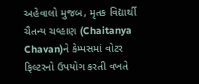અહેવાલો મુજબ, મૃતક વિદ્યાર્થી ચૈતન્ય ચવ્હાણ (Chaitanya Chavan)ને કેમ્પસમાં વોટર ફિલ્ટરનો ઉપયોગ કરતી વખતે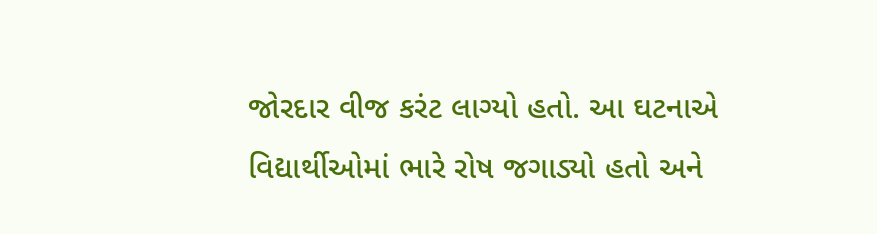જોરદાર વીજ કરંટ લાગ્યો હતો. આ ઘટનાએ વિદ્યાર્થીઓમાં ભારે રોષ જગાડ્યો હતો અને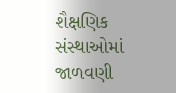શૈક્ષણિક સંસ્થાઓમાં જાળવણી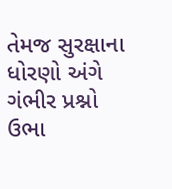તેમજ સુરક્ષાના ધોરણો અંગે ગંભીર પ્રશ્નો ઉભા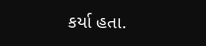કર્યા હતા.